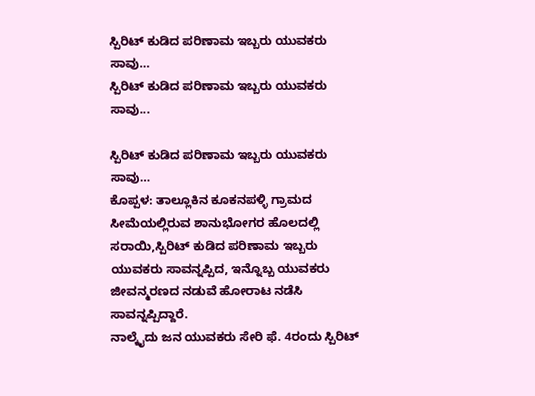ಸ್ಪಿರಿಟ್ ಕುಡಿದ ಪರಿಣಾಮ ಇಬ್ಬರು ಯುವಕರು ಸಾವು…
ಸ್ಪಿರಿಟ್ ಕುಡಿದ ಪರಿಣಾಮ ಇಬ್ಬರು ಯುವಕರು ಸಾವು...

ಸ್ಪಿರಿಟ್ ಕುಡಿದ ಪರಿಣಾಮ ಇಬ್ಬರು ಯುವಕರು ಸಾವು…
ಕೊಪ್ಪಳ: ತಾಲ್ಲೂಕಿನ ಕೂಕನಪಳ್ಳಿ ಗ್ರಾಮದ ಸೀಮೆಯಲ್ಲಿರುವ ಶಾನುಭೋಗರ ಹೊಲದಲ್ಲಿ ಸರಾಯಿ,ಸ್ಪಿರಿಟ್ ಕುಡಿದ ಪರಿಣಾಮ ಇಬ್ಬರು ಯುವಕರು ಸಾವನ್ನಪ್ಪಿದ, ಇನ್ನೊಬ್ಬ ಯುವಕರು ಜೀವನ್ಮರಣದ ನಡುವೆ ಹೋರಾಟ ನಡೆಸಿ ಸಾವನ್ನಪ್ಪಿದ್ದಾರೆ.
ನಾಲ್ಕೈದು ಜನ ಯುವಕರು ಸೇರಿ ಫೆ. 4ರಂದು ಸ್ಪಿರಿಟ್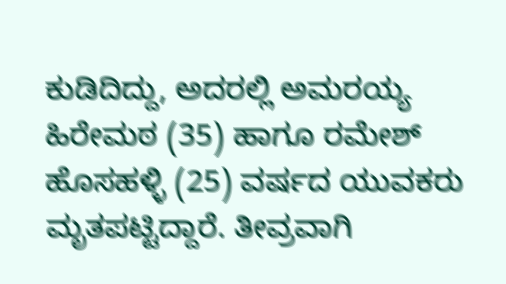ಕುಡಿದಿದ್ದು, ಅದರಲ್ಲಿ ಅಮರಯ್ಯ ಹಿರೇಮಠ (35) ಹಾಗೂ ರಮೇಶ್ ಹೊಸಹಳ್ಳಿ (25) ವರ್ಷದ ಯುವಕರು ಮೃತಪಟ್ಟಿದ್ದಾರೆ. ತೀವ್ರವಾಗಿ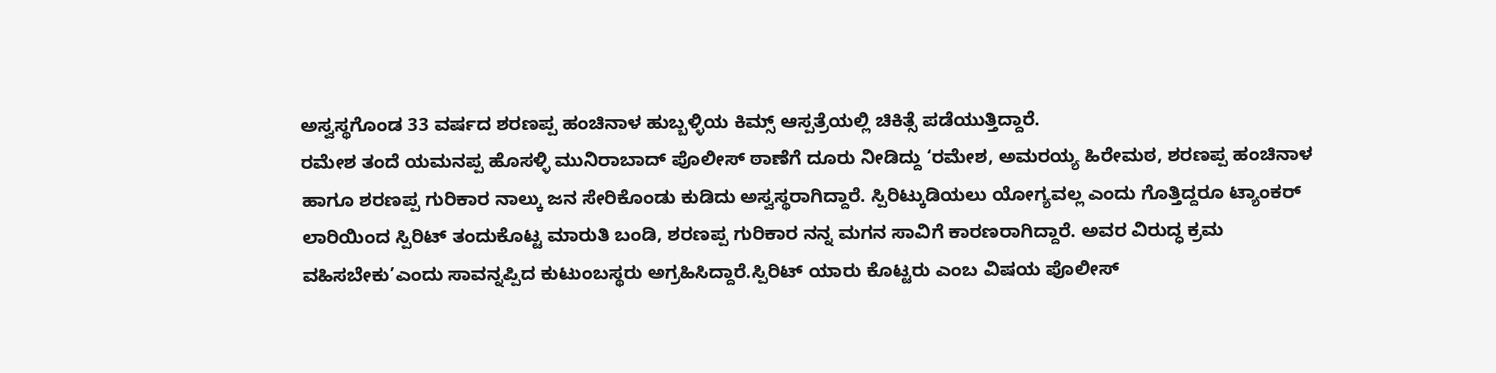ಅಸ್ವಸ್ಥಗೊಂಡ 33 ವರ್ಷದ ಶರಣಪ್ಪ ಹಂಚಿನಾಳ ಹುಬ್ಬಳ್ಳಿಯ ಕಿಮ್ಸ್ ಆಸ್ಪತ್ರೆಯಲ್ಲಿ ಚಿಕಿತ್ಸೆ ಪಡೆಯುತ್ತಿದ್ದಾರೆ.
ರಮೇಶ ತಂದೆ ಯಮನಪ್ಪ ಹೊಸಳ್ಳಿ ಮುನಿರಾಬಾದ್ ಪೊಲೀಸ್ ಠಾಣೆಗೆ ದೂರು ನೀಡಿದ್ದು ‘ರಮೇಶ, ಅಮರಯ್ಯ ಹಿರೇಮಠ, ಶರಣಪ್ಪ ಹಂಚಿನಾಳ ಹಾಗೂ ಶರಣಪ್ಪ ಗುರಿಕಾರ ನಾಲ್ಕು ಜನ ಸೇರಿಕೊಂಡು ಕುಡಿದು ಅಸ್ವಸ್ಥರಾಗಿದ್ದಾರೆ. ಸ್ಪಿರಿಟ್ಕುಡಿಯಲು ಯೋಗ್ಯವಲ್ಲ ಎಂದು ಗೊತ್ತಿದ್ದರೂ ಟ್ಯಾಂಕರ್ ಲಾರಿಯಿಂದ ಸ್ಪಿರಿಟ್ ತಂದುಕೊಟ್ಟ ಮಾರುತಿ ಬಂಡಿ, ಶರಣಪ್ಪ ಗುರಿಕಾರ ನನ್ನ ಮಗನ ಸಾವಿಗೆ ಕಾರಣರಾಗಿದ್ದಾರೆ. ಅವರ ವಿರುದ್ಧ ಕ್ರಮ ವಹಿಸಬೇಕು’ಎಂದು ಸಾವನ್ನಪ್ಪಿದ ಕುಟುಂಬಸ್ಥರು ಅಗ್ರಹಿಸಿದ್ದಾರೆ.ಸ್ಪಿರಿಟ್ ಯಾರು ಕೊಟ್ಟರು ಎಂಬ ವಿಷಯ ಪೊಲೀಸ್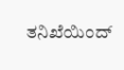ತನಿಖೆಯಿಂದ್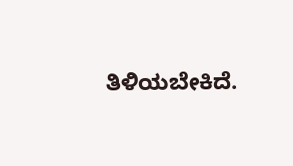ತಿಳಿಯಬೇಕಿದೆ.